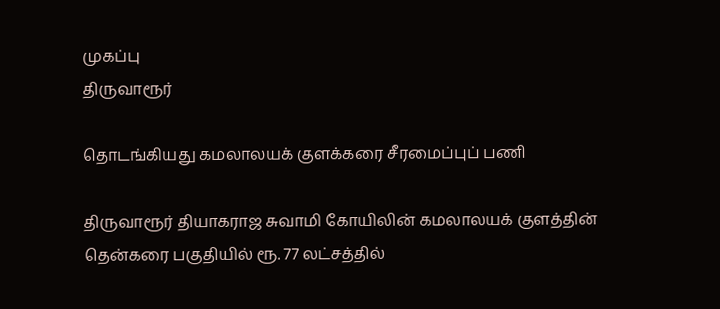முகப்பு
திருவாரூர்

தொடங்கியது கமலாலயக் குளக்கரை சீரமைப்புப் பணி

திருவாரூர் தியாகராஜ சுவாமி கோயிலின் கமலாலயக் குளத்தின் தென்கரை பகுதியில் ரூ. 77 லட்சத்தில்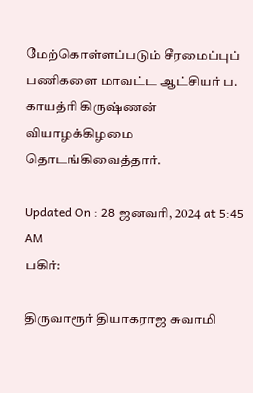மேற்கொள்ளப்படும் சீரமைப்புப் பணிகளை மாவட்ட ஆட்சியர் ப. காயத்ரி கிருஷ்ணன் வியாழக்கிழமை தொடங்கிவைத்தார்.

Updated On : 28 ஜனவரி, 2024 at 5:45 AM
பகிர்:

திருவாரூர் தியாகராஜ சுவாமி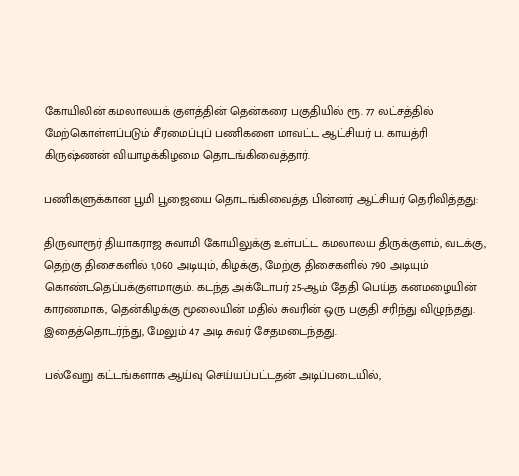கோயிலின் கமலாலயக் குளத்தின் தென்கரை பகுதியில் ரூ. 77 லட்சத்தில் மேற்கொள்ளப்படும் சீரமைப்புப் பணிகளை மாவட்ட ஆட்சியர் ப. காயத்ரி கிருஷ்ணன் வியாழக்கிழமை தொடங்கிவைத்தார்.

பணிகளுக்கான பூமி பூஜையை தொடங்கிவைத்த பின்னர் ஆட்சியர் தெரிவித்தது:

திருவாரூர் தியாகராஜ சுவாமி கோயிலுக்கு உள்பட்ட கமலாலய திருக்குளம், வடக்கு, தெற்கு திசைகளில் 1,060 அடியும், கிழக்கு, மேற்கு திசைகளில் 790 அடியும் கொண்டதெப்பக்குளமாகும். கடந்த அக்டோபர் 25-ஆம் தேதி பெய்த கனமழையின் காரணமாக, தென்கிழக்கு மூலையின் மதில் சுவரின் ஒரு பகுதி சரிந்து விழுந்தது. இதைத்தொடர்ந்து, மேலும் 47 அடி சுவர் சேதமடைந்தது.

பல்வேறு கட்டங்களாக ஆய்வு செய்யப்பட்டதன் அடிப்படையில்,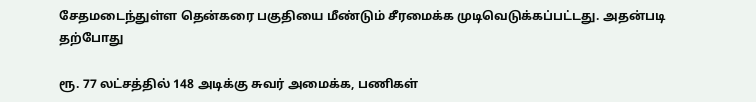சேதமடைந்துள்ள தென்கரை பகுதியை மீண்டும் சீரமைக்க முடிவெடுக்கப்பட்டது. அதன்படி தற்போது

ரூ. 77 லட்சத்தில் 148 அடிக்கு சுவர் அமைக்க, பணிகள்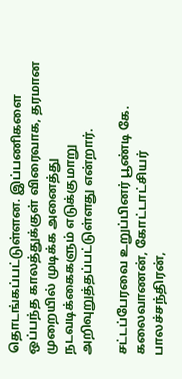தொடங்கப்பட்டுள்ளன. இப்பணிகளை ஒப்பந்த காலத்துக்குள் விரைவாக, தரமான முறையில் முடிக்க அனைத்து நடவடிக்கைகளும் எடுக்குமாறு அறிவுறுத்தப்பட்டுள்ளது என்றார்.

சட்டப்பேரவை உறுப்பினர் பூண்டி கே. கலைவாணன், கோட்டாட்சியர் பாலச்சந்திரன்,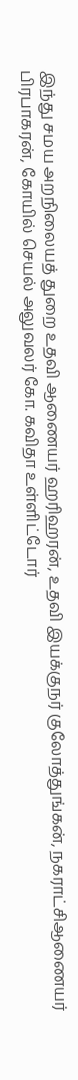இந்து சமய அறநிலையத் துறை உதவி ஆணையர் ஹரிஹரன், உதவி இயக்குநர் குலோத்துங்கன், நகராட்சிஆணையர் பிரபாகரன், கோயில் செயல் அலுவலர் கோ. கவிதா உள்ளிட்டோர்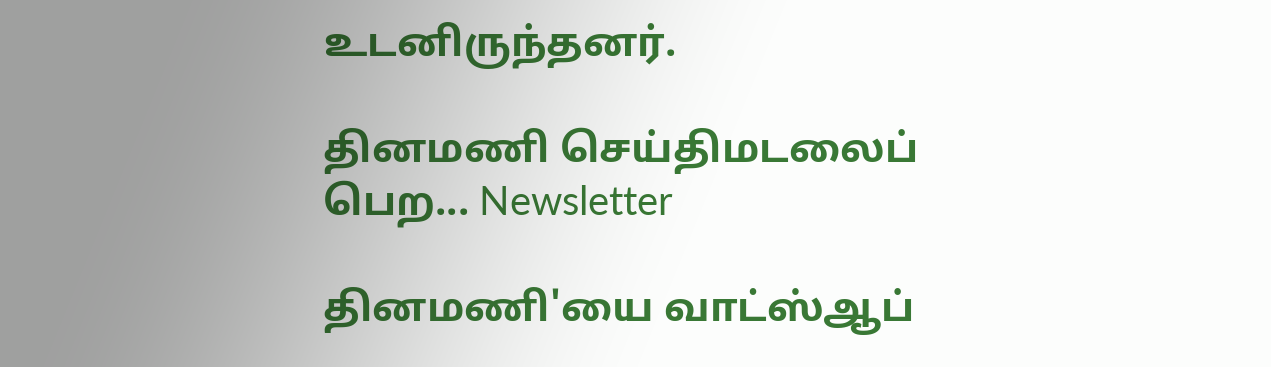உடனிருந்தனர்.

தினமணி செய்திமடலைப் பெற... Newsletter

தினமணி'யை வாட்ஸ்ஆப்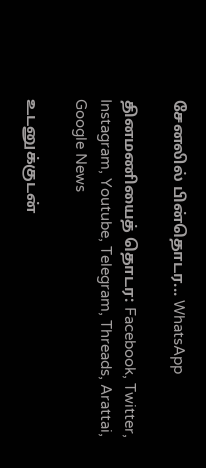சேனலில் பின்தொடர... WhatsApp

தினமணியைத் தொடர: Facebook, Twitter, Instagram, Youtube, Telegram, Threads, Arattai, Google News

உடனுக்குடன்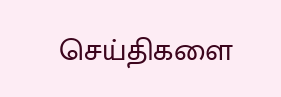செய்திகளை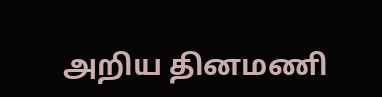அறிய தினமணி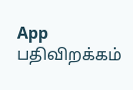App பதிவிறக்கம்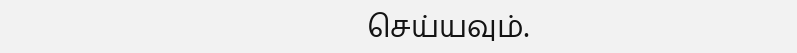செய்யவும்.